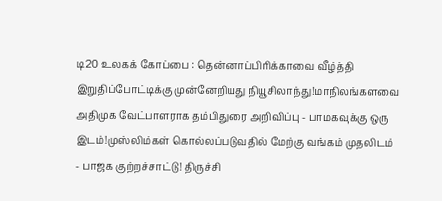டி20 உலகக் கோப்பை : தென்னாப்பிரிக்காவை வீழ்த்தி இறுதிப்போட்டிக்கு முன்னேறியது நியூசிலாந்து!மாநிலங்களவை அதிமுக வேட்பாளராக தம்பிதுரை அறிவிப்பு - பாமகவுக்கு ஒரு இடம்!முஸ்லிம்கள் கொல்லப்படுவதில் மேற்கு வங்கம் முதலிடம் - பாஜக குற்றச்சாட்டு! திருச்சி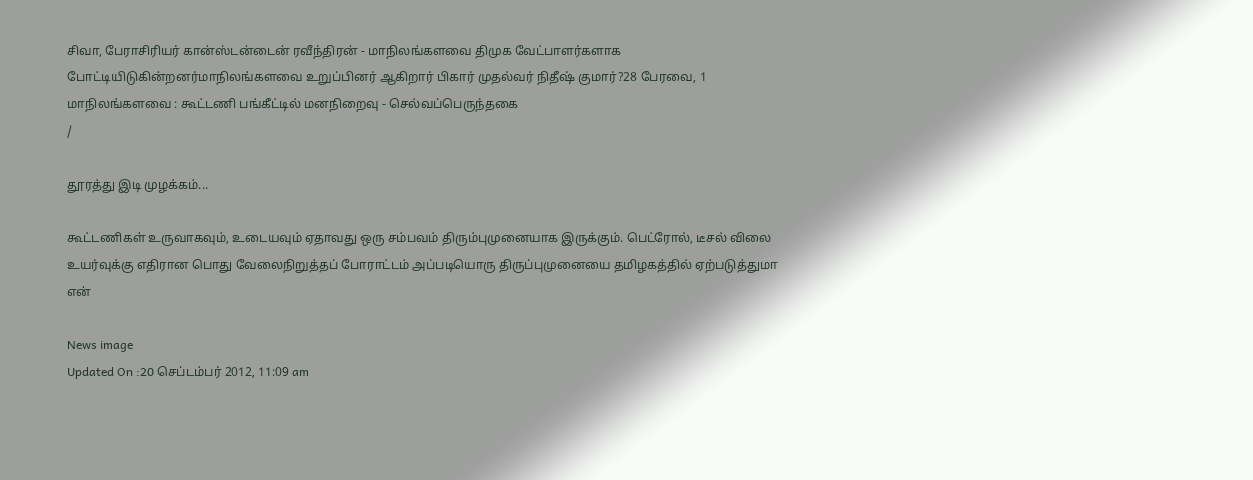சிவா, பேராசிரியர் கான்ஸ்டன்டைன் ரவீந்திரன் - மாநிலங்களவை திமுக வேட்பாளர்களாக போட்டியிடுகின்றனர்மாநிலங்களவை உறுப்பினர் ஆகிறார் பிகார் முதல்வர் நிதீஷ் குமார்?28 பேரவை, 1 மாநிலங்களவை : கூட்டணி பங்கீட்டில் மனநிறைவு - செல்வப்பெருந்தகை
/

தூரத்து இடி முழக்கம்...

கூட்டணிகள் உருவாகவும், உடையவும் ஏதாவது ஒரு சம்பவம் திரும்புமுனையாக இருக்கும். பெட்ரோல், டீசல் விலை உயர்வுக்கு எதிரான பொது வேலைநிறுத்தப் போராட்டம் அப்படியொரு திருப்புமுனையை தமிழகத்தில் ஏற்படுத்துமா என்

News image
Updated On :20 செப்டம்பர் 2012, 11:09 am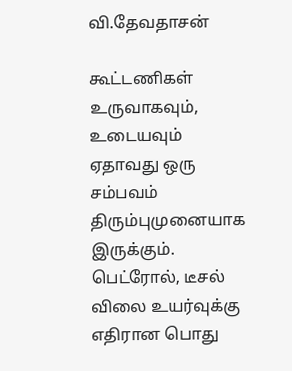வி.தேவதாசன்

கூட்டணிகள் உருவாகவும், உடையவும் ஏதாவது ஒரு சம்பவம் திரும்புமுனையாக இருக்கும். பெட்ரோல், டீசல் விலை உயர்வுக்கு எதிரான பொது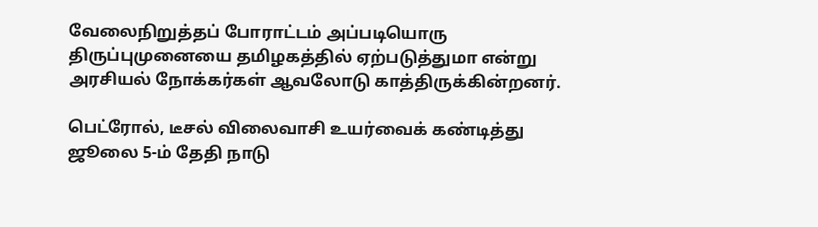வேலைநிறுத்தப் போராட்டம் அப்படியொரு திருப்புமுனையை தமிழகத்தில் ஏற்படுத்துமா என்று அரசியல் நோக்கர்கள் ஆவலோடு காத்திருக்கின்றனர்.

பெட்ரோல், டீசல் விலைவாசி உயர்வைக் கண்டித்து ஜூலை 5-ம் தேதி நாடு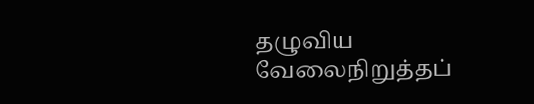தழுவிய வேலைநிறுத்தப்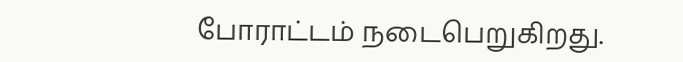போராட்டம் நடைபெறுகிறது.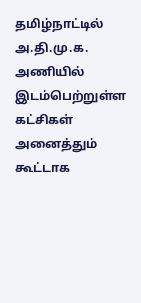தமிழ்நாட்டில் அ.தி.மு.க. அணியில் இடம்பெற்றுள்ள கட்சிகள் அனைத்தும் கூட்டாக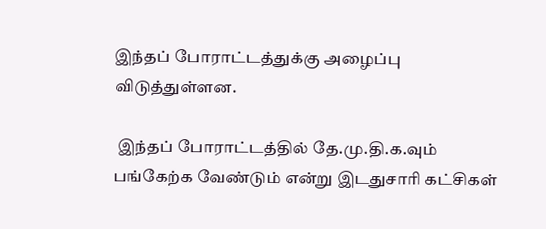இந்தப் போராட்டத்துக்கு அழைப்பு விடுத்துள்ளன.

 இந்தப் போராட்டத்தில் தே.மு.தி.க.வும் பங்கேற்க வேண்டும் என்று இடதுசாரி கட்சிகள்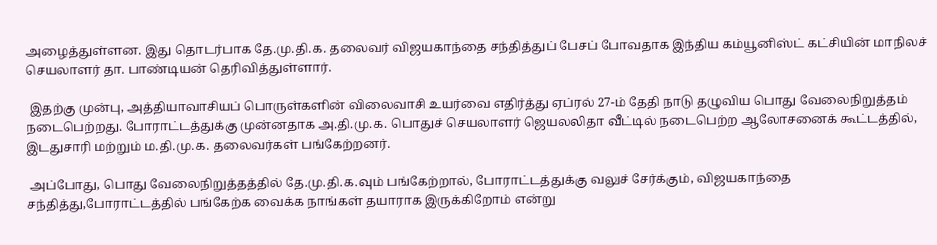அழைத்துள்ளன. இது தொடர்பாக தே.மு.தி.க. தலைவர் விஜயகாந்தை சந்தித்துப் பேசப் போவதாக இந்திய கம்யூனிஸ்ட் கட்சியின் மாநிலச் செயலாளர் தா. பாண்டியன் தெரிவித்துள்ளார்.

 இதற்கு முன்பு, அத்தியாவாசியப் பொருள்களின் விலைவாசி உயர்வை எதிர்த்து ஏப்ரல் 27-ம் தேதி நாடு தழுவிய பொது வேலைநிறுத்தம் நடைபெற்றது. போராட்டத்துக்கு முன்னதாக அ.தி.மு.க. பொதுச் செயலாளர் ஜெயலலிதா வீட்டில் நடைபெற்ற ஆலோசனைக் கூட்டத்தில், இடதுசாரி மற்றும் ம.தி.மு.க. தலைவர்கள் பங்கேற்றனர்.

 அப்போது, பொது வேலைநிறுத்தத்தில் தே.மு.தி.க.வும் பங்கேற்றால், போராட்டத்துக்கு வலுச் சேர்க்கும், விஜயகாந்தை சந்தித்து,போராட்டத்தில் பங்கேற்க வைக்க நாங்கள் தயாராக இருக்கிறோம் என்று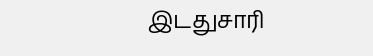இடதுசாரி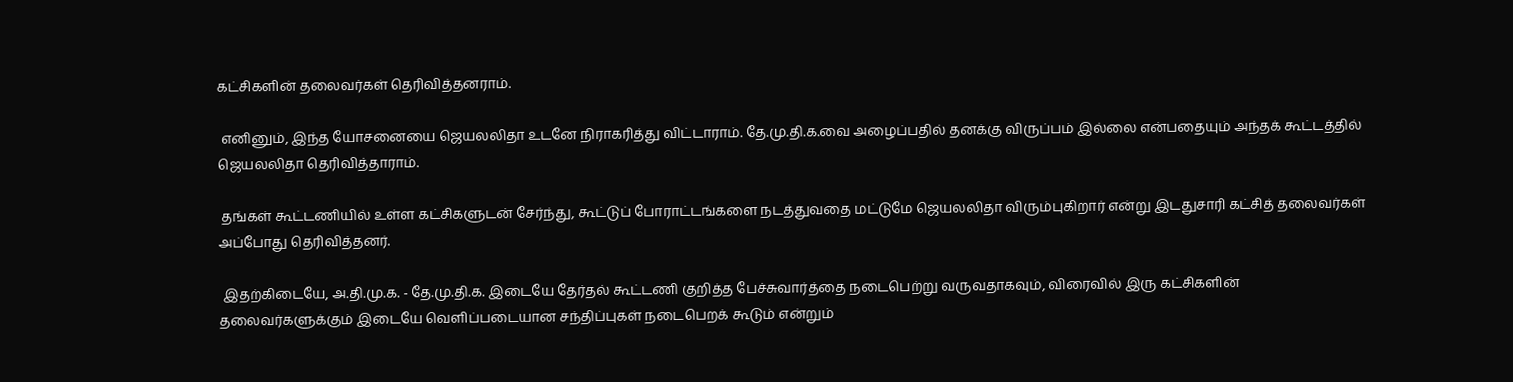கட்சிகளின் தலைவர்கள் தெரிவித்தனராம்.

 எனினும், இந்த யோசனையை ஜெயலலிதா உடனே நிராகரித்து விட்டாராம். தே.மு.தி.க.வை அழைப்பதில் தனக்கு விருப்பம் இல்லை என்பதையும் அந்தக் கூட்டத்தில் ஜெயலலிதா தெரிவித்தாராம்.

 தங்கள் கூட்டணியில் உள்ள கட்சிகளுடன் சேர்ந்து, கூட்டுப் போராட்டங்களை நடத்துவதை மட்டுமே ஜெயலலிதா விரும்புகிறார் என்று இடதுசாரி கட்சித் தலைவர்கள் அப்போது தெரிவித்தனர்.

 இதற்கிடையே, அ.தி.மு.க. - தே.மு.தி.க. இடையே தேர்தல் கூட்டணி குறித்த பேச்சுவார்த்தை நடைபெற்று வருவதாகவும், விரைவில் இரு கட்சிகளின் தலைவர்களுக்கும் இடையே வெளிப்படையான சந்திப்புகள் நடைபெறக் கூடும் என்றும்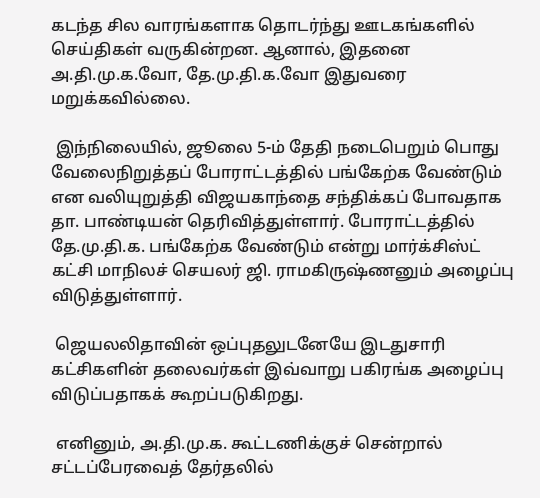கடந்த சில வாரங்களாக தொடர்ந்து ஊடகங்களில் செய்திகள் வருகின்றன. ஆனால், இதனை அ.தி.மு.க.வோ, தே.மு.தி.க.வோ இதுவரை மறுக்கவில்லை.

 இந்நிலையில், ஜூலை 5-ம் தேதி நடைபெறும் பொது வேலைநிறுத்தப் போராட்டத்தில் பங்கேற்க வேண்டும் என வலியுறுத்தி விஜயகாந்தை சந்திக்கப் போவதாக தா. பாண்டியன் தெரிவித்துள்ளார். போராட்டத்தில் தே.மு.தி.க. பங்கேற்க வேண்டும் என்று மார்க்சிஸ்ட் கட்சி மாநிலச் செயலர் ஜி. ராமகிருஷ்ணனும் அழைப்பு விடுத்துள்ளார்.

 ஜெயலலிதாவின் ஒப்புதலுடனேயே இடதுசாரி கட்சிகளின் தலைவர்கள் இவ்வாறு பகிரங்க அழைப்பு விடுப்பதாகக் கூறப்படுகிறது.

 எனினும், அ.தி.மு.க. கூட்டணிக்குச் சென்றால் சட்டப்பேரவைத் தேர்தலில்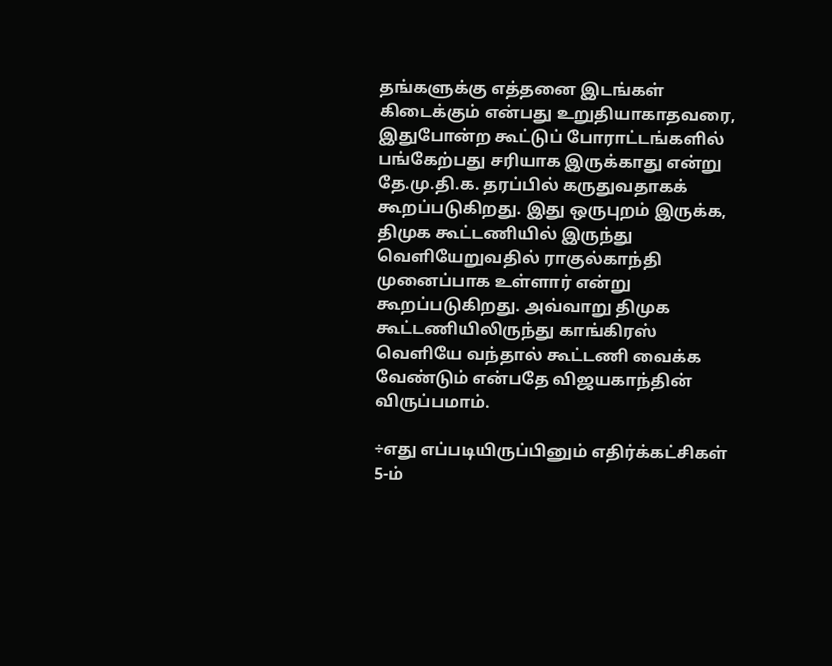தங்களுக்கு எத்தனை இடங்கள் கிடைக்கும் என்பது உறுதியாகாதவரை, இதுபோன்ற கூட்டுப் போராட்டங்களில் பங்கேற்பது சரியாக இருக்காது என்று தே.மு.தி.க. தரப்பில் கருதுவதாகக் கூறப்படுகிறது. இது ஒருபுறம் இருக்க, திமுக கூட்டணியில் இருந்து வெளியேறுவதில் ராகுல்காந்தி முனைப்பாக உள்ளார் என்று கூறப்படுகிறது. அவ்வாறு திமுக கூட்டணியிலிருந்து காங்கிரஸ் வெளியே வந்தால் கூட்டணி வைக்க வேண்டும் என்பதே விஜயகாந்தின் விருப்பமாம்.

÷எது எப்படியிருப்பினும் எதிர்க்கட்சிகள் 5-ம்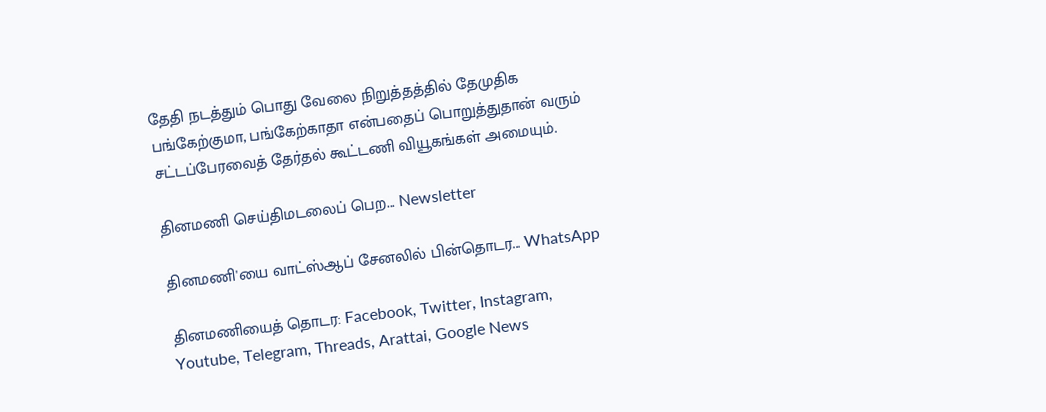தேதி நடத்தும் பொது வேலை நிறுத்தத்தில் தேமுதிக பங்கேற்குமா, பங்கேற்காதா என்பதைப் பொறுத்துதான் வரும் சட்டப்பேரவைத் தேர்தல் கூட்டணி வியூகங்கள் அமையும்.

தினமணி செய்திமடலைப் பெற... Newsletter

தினமணி'யை வாட்ஸ்ஆப் சேனலில் பின்தொடர... WhatsApp

தினமணியைத் தொடர: Facebook, Twitter, Instagram, Youtube, Telegram, Threads, Arattai, Google News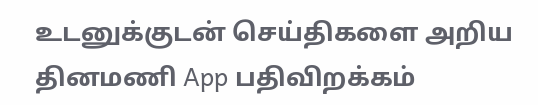உடனுக்குடன் செய்திகளை அறிய தினமணி App பதிவிறக்கம்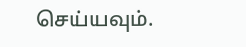செய்யவும்.